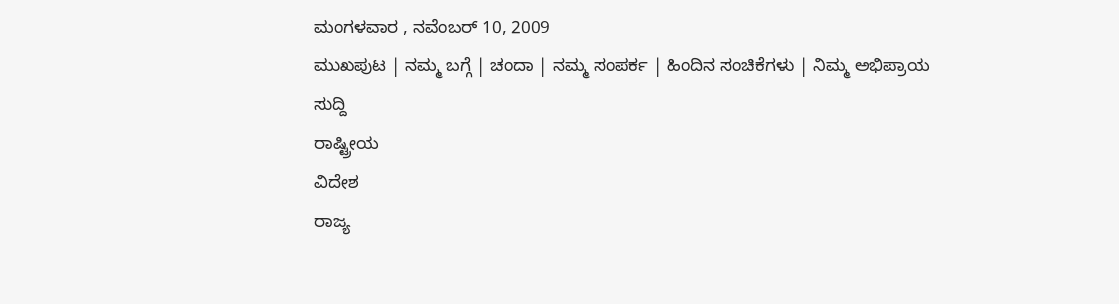ಮಂಗಳವಾರ , ನವೆಂಬರ್ 10, 2009
ಮುಖಪುಟ | ನಮ್ಮ ಬಗ್ಗೆ | ಚಂದಾ | ನಮ್ಮ ಸಂಪರ್ಕ | ಹಿಂದಿನ ಸಂಚಿಕೆಗಳು | ನಿಮ್ಮ ಅಭಿಪ್ರಾಯ
ಸುದ್ದಿ
ರಾಷ್ಟ್ರೀಯ
ವಿದೇಶ
ರಾಜ್ಯ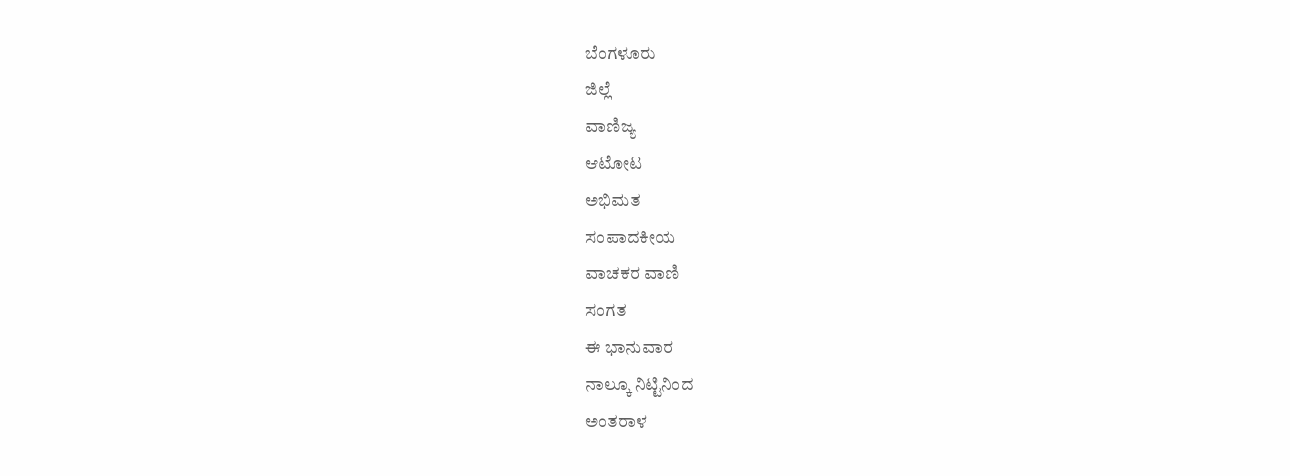ಬೆಂಗಳೂರು
ಜಿಲ್ಲೆ
ವಾಣಿಜ್ಯ
ಆಟೋಟ
ಅಭಿಮತ
ಸಂಪಾದಕೀಯ
ವಾಚಕರ ವಾಣಿ
ಸಂಗತ
ಈ ಭಾನುವಾರ
ನಾಲ್ಕೂ ನಿಟ್ಟಿನಿಂದ
ಅಂತರಾಳ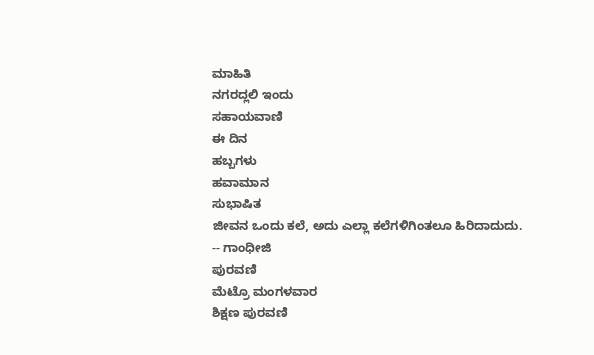ಮಾಹಿತಿ
ನಗರದ್ಲಲಿ ಇಂದು
ಸಹಾಯವಾಣಿ
ಈ ದಿನ
ಹಬ್ಬಗಳು
ಹವಾಮಾನ
ಸುಭಾಷಿತ
ಜೀವನ ಒಂದು ಕಲೆ, ಅದು ಎಲ್ಲಾ ಕಲೆಗಳಿಗಿಂತಲೂ ಹಿರಿದಾದುದು.
-- ಗಾಂಧೀಜಿ
ಪುರವಣಿ
ಮೆಟ್ರೊ ಮಂಗಳವಾರ
ಶಿಕ್ಷಣ ಪುರವಣಿ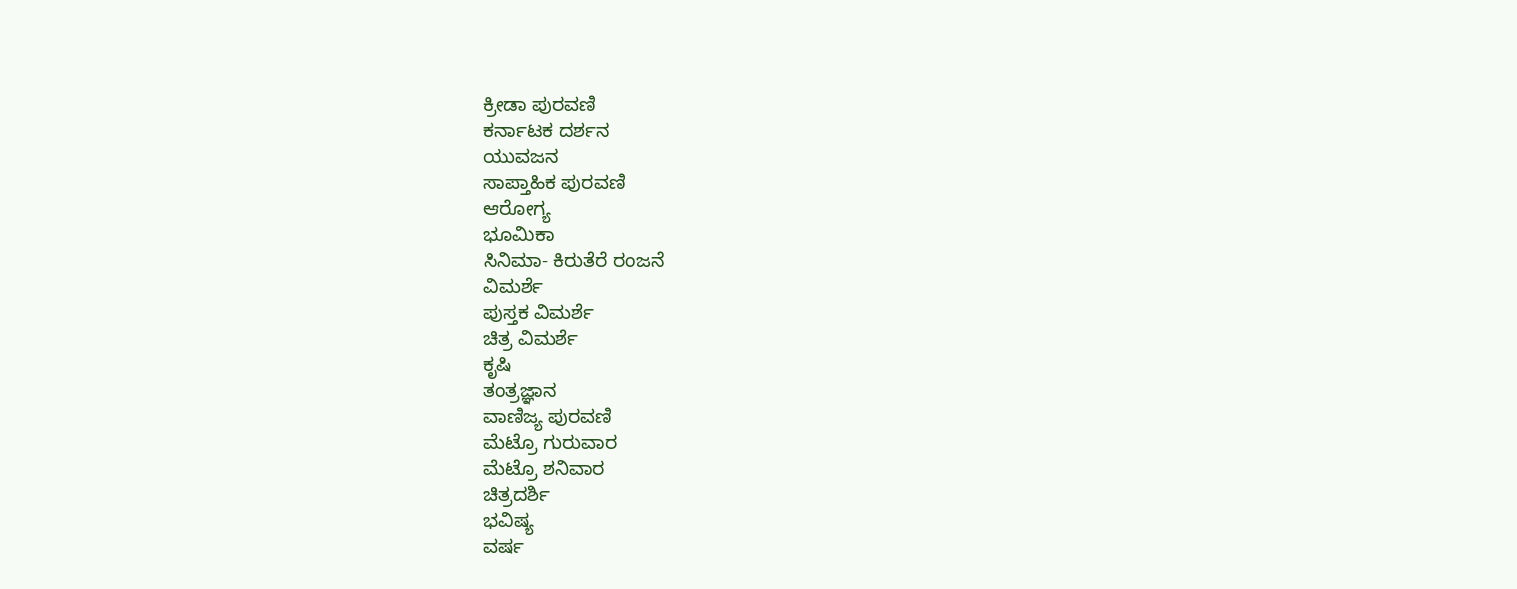ಕ್ರೀಡಾ ಪುರವಣಿ
ಕರ್ನಾಟಕ ದರ್ಶನ
ಯುವಜನ
ಸಾಪ್ತಾಹಿಕ ಪುರವಣಿ
ಆರೋಗ್ಯ
ಭೂಮಿಕಾ
ಸಿನಿಮಾ- ಕಿರುತೆರೆ ರಂಜನೆ
ವಿಮರ್ಶೆ
ಪುಸ್ತಕ ವಿಮರ್ಶೆ
ಚಿತ್ರ ವಿಮರ್ಶೆ
ಕೃಷಿ
ತಂತ್ರಜ್ಞಾನ
ವಾಣಿಜ್ಯ ಪುರವಣಿ
ಮೆಟ್ರೊ ಗುರುವಾರ
ಮೆಟ್ರೊ ಶನಿವಾರ
ಚಿತ್ರದರ್ಶಿ
ಭವಿಷ್ಯ
ವರ್ಷ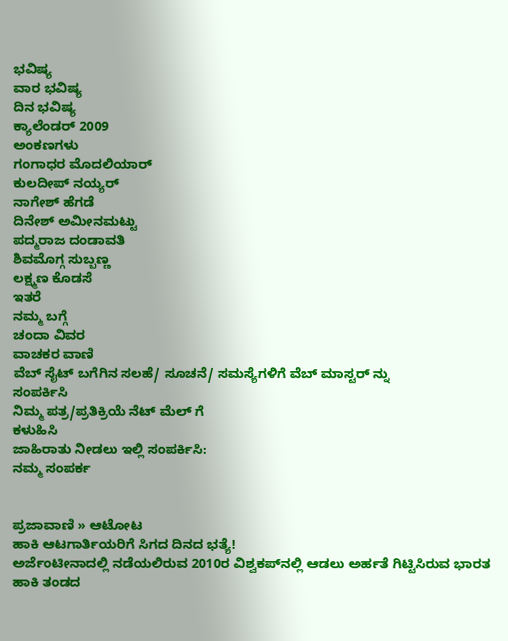ಭವಿಷ್ಯ
ವಾರ ಭವಿಷ್ಯ
ದಿನ ಭವಿಷ್ಯ
ಕ್ಯಾಲೆಂಡರ್ 2009
ಅಂಕಣಗಳು
ಗಂಗಾಧರ ಮೊದಲಿಯಾರ್
ಕುಲದೀಪ್‌ ನಯ್ಯರ್
ನಾಗೇಶ್‌ ಹೆಗಡೆ
ದಿನೇಶ್‌ ಅಮೀನಮಟ್ಟು
ಪದ್ಮರಾಜ ದಂಡಾವತಿ
ಶಿವಮೊಗ್ಗ ಸುಬ್ಬಣ್ಣ
ಲಕ್ಷ್ಮಣ ಕೊಡಸೆ
ಇತರೆ
ನಮ್ಮ ಬಗ್ಗೆ
ಚಂದಾ ವಿವರ
ವಾಚಕರ ವಾಣಿ
ವೆಬ್ ಸೈಟ್ ಬಗೆಗಿನ ಸಲಹೆ/ ಸೂಚನೆ/ ಸಮಸ್ಯೆಗಳಿಗೆ ವೆಬ್ ಮಾಸ್ಟರ್ ನ್ನು
ಸಂಪರ್ಕಿಸಿ
ನಿಮ್ಮ ಪತ್ರ/ಪ್ರತಿಕ್ರಿಯೆ ನೆಟ್ ಮೆಲ್ ಗೆ
ಕಳುಹಿಸಿ
ಜಾಹಿರಾತು ನೀಡಲು ಇಲ್ಲಿ ಸಂಪರ್ಕಿಸಿ:
ನಮ್ಮ ಸಂಪರ್ಕ


ಪ್ರಜಾವಾಣಿ » ಆಟೋಟ
ಹಾಕಿ ಆಟಗಾರ್ತಿಯರಿಗೆ ಸಿಗದ ದಿನದ ಭತ್ಯೆ!
ಅರ್ಜೆಂಟೀನಾದಲ್ಲಿ ನಡೆಯಲಿರುವ 2010ರ ವಿಶ್ವಕಪ್‌ನಲ್ಲಿ ಆಡಲು ಅರ್ಹತೆ ಗಿಟ್ಟಿಸಿರುವ ಭಾರತ ಹಾಕಿ ತಂಡದ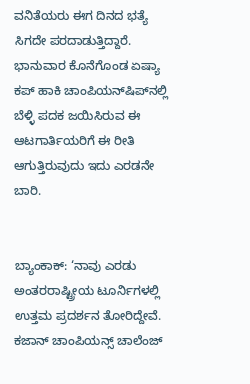ವನಿತೆಯರು ಈಗ ದಿನದ ಭತ್ಯೆ ಸಿಗದೇ ಪರದಾಡುತ್ತಿದ್ದಾರೆ. ಭಾನುವಾರ ಕೊನೆಗೊಂಡ ಏಷ್ಯಾ ಕಪ್ ಹಾಕಿ ಚಾಂಪಿಯನ್‌ಷಿಪ್‌ನಲ್ಲಿ ಬೆಳ್ಳಿ ಪದಕ ಜಯಿಸಿರುವ ಈ ಆಟಗಾರ್ತಿಯರಿಗೆ ಈ ರೀತಿ ಆಗುತ್ತಿರುವುದು ಇದು ಎರಡನೇ ಬಾರಿ.


ಬ್ಯಾಂಕಾಕ್: ‘ನಾವು ಎರಡು ಅಂತರರಾಷ್ಟ್ರೀಯ ಟೂರ್ನಿಗಳಲ್ಲಿ ಉತ್ತಮ ಪ್ರದರ್ಶನ ತೋರಿದ್ದೇವೆ. ಕಜಾನ್ ಚಾಂಪಿಯನ್ಸ್ ಚಾಲೆಂಜ್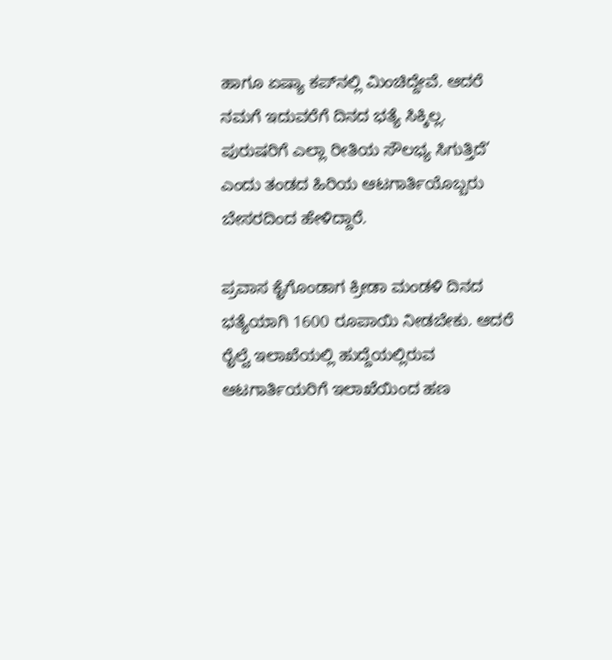ಹಾಗೂ ಏಷ್ಯಾ ಕಪ್‌ನಲ್ಲಿ ಮಿಂಚಿದ್ದೇವೆ. ಆದರೆ ನಮಗೆ ಇದುವರೆಗೆ ದಿನದ ಭತ್ಯೆ ಸಿಕ್ಕಿಲ್ಲ. ಪುರುಷರಿಗೆ ಎಲ್ಲಾ ರೀತಿಯ ಸೌಲಭ್ಯ ಸಿಗುತ್ತಿದೆ’ ಎಂದು ತಂಡದ ಹಿರಿಯ ಆಟಗಾರ್ತಿಯೊಬ್ಬರು ಬೇಸರದಿಂದ ಹೇಳಿದ್ದಾರೆ.

ಪ್ರವಾಸ ಕೈಗೊಂಡಾಗ ಕ್ರೀಡಾ ಮಂಡಳಿ ದಿನದ ಭತ್ಯೆಯಾಗಿ 1600 ರೂಪಾಯಿ ನೀಡಬೇಕು. ಆದರೆ ರೈಲ್ವೆ ಇಲಾಖೆಯಲ್ಲಿ ಹುದ್ದೆಯಲ್ಲಿರುವ ಆಟಗಾರ್ತಿಯರಿಗೆ ಇಲಾಖೆಯಿಂದ ಹಣ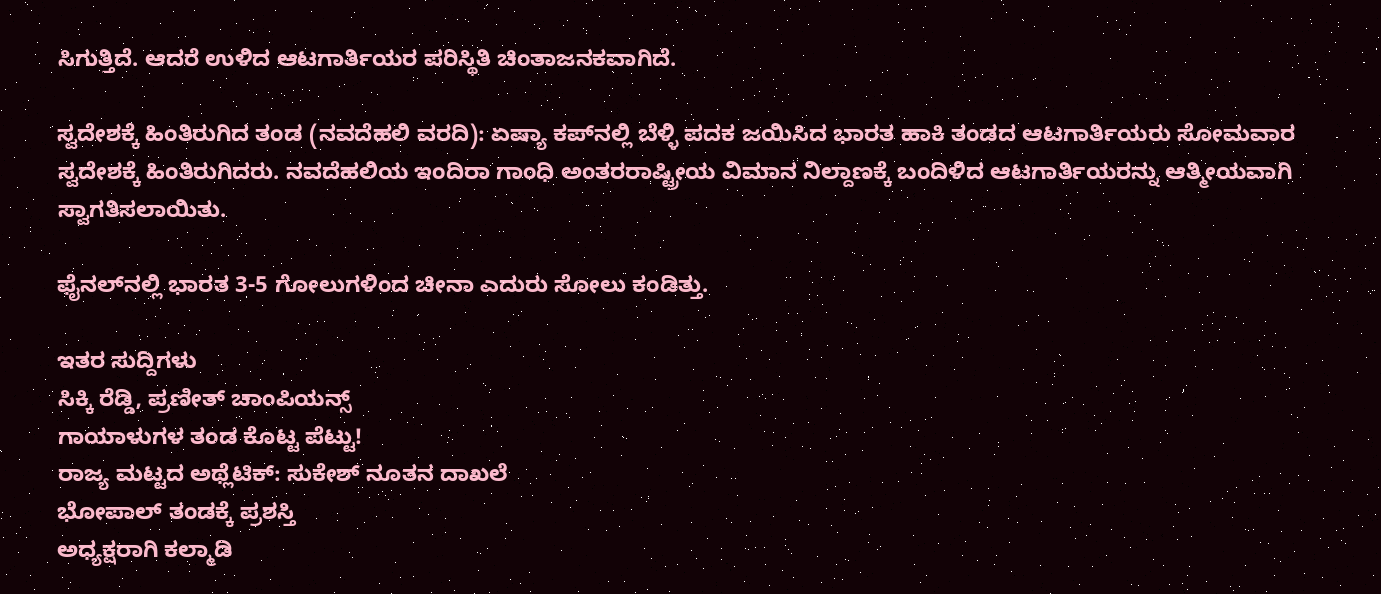ಸಿಗುತ್ತಿದೆ. ಆದರೆ ಉಳಿದ ಆಟಗಾರ್ತಿಯರ ಪರಿಸ್ಥಿತಿ ಚಿಂತಾಜನಕವಾಗಿದೆ.

ಸ್ವದೇಶಕ್ಕೆ ಹಿಂತಿರುಗಿದ ತಂಡ (ನವದೆಹಲಿ ವರದಿ): ಏಷ್ಯಾ ಕಪ್‌ನಲ್ಲಿ ಬೆಳ್ಳಿ ಪದಕ ಜಯಿಸಿದ ಭಾರತ ಹಾಕಿ ತಂಡದ ಆಟಗಾರ್ತಿಯರು ಸೋಮವಾರ ಸ್ವದೇಶಕ್ಕೆ ಹಿಂತಿರುಗಿದರು. ನವದೆಹಲಿಯ ಇಂದಿರಾ ಗಾಂಧಿ ಅಂತರರಾಷ್ಟ್ರೀಯ ವಿಮಾನ ನಿಲ್ದಾಣಕ್ಕೆ ಬಂದಿಳಿದ ಆಟಗಾರ್ತಿಯರನ್ನು ಆತ್ಮೀಯವಾಗಿ ಸ್ವಾಗತಿಸಲಾಯಿತು.

ಫೈನಲ್‌ನಲ್ಲಿ ಭಾರತ 3-5 ಗೋಲುಗಳಿಂದ ಚೀನಾ ಎದುರು ಸೋಲು ಕಂಡಿತ್ತು.

ಇತರ ಸುದ್ದಿಗಳು
ಸಿಕ್ಕಿ ರೆಡ್ಡಿ, ಪ್ರಣೀತ್ ಚಾಂಪಿಯನ್ಸ್
ಗಾಯಾಳುಗಳ ತಂಡ ಕೊಟ್ಟ ಪೆಟ್ಟು!
ರಾಜ್ಯ ಮಟ್ಟದ ಅಥ್ಲೆಟಿಕ್: ಸುಕೇಶ್ ನೂತನ ದಾಖಲೆ
ಭೋಪಾಲ್ ತಂಡಕ್ಕೆ ಪ್ರಶಸ್ತಿ
ಅಧ್ಯಕ್ಷರಾಗಿ ಕಲ್ಮಾಡಿ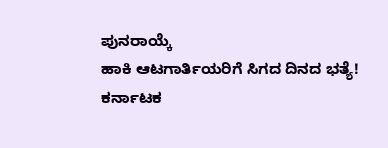ಪುನರಾಯ್ಕೆ
ಹಾಕಿ ಆಟಗಾರ್ತಿಯರಿಗೆ ಸಿಗದ ದಿನದ ಭತ್ಯೆ!
ಕರ್ನಾಟಕ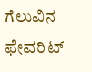ಗೆಲುವಿನ ಫೇವರಿಟ್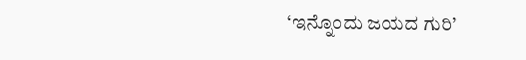‘ಇನ್ನೊಂದು ಜಯದ ಗುರಿ’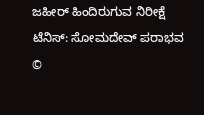ಜಹೀರ್ ಹಿಂದಿರುಗುವ ನಿರೀಕ್ಷೆ
ಟೆನಿಸ್: ಸೋಮದೇವ್ ಪರಾಭವ
©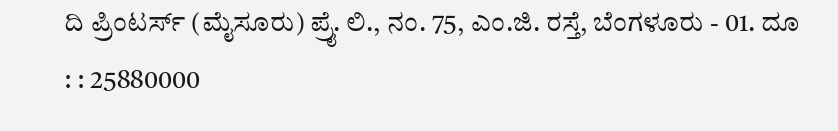ದಿ ಪ್ರಿಂಟರ್ಸ್ (ಮೈಸೂರು) ಪ್ರೈ. ಲಿ., ನಂ. 75, ಎಂ.ಜಿ. ರಸ್ತೆ, ಬೆಂಗಳೂರು - 01. ದೂ : : 25880000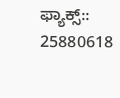ಫ್ಯಾಕ್ಸ್:: 25880618